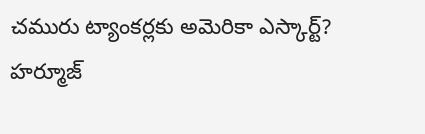చమురు ట్యాంకర్లకు అమెరికా ఎస్కార్ట్?
హర్మూజ్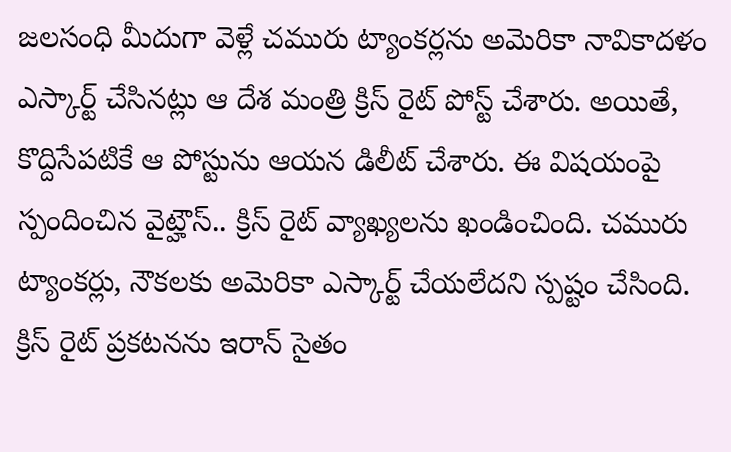జలసంధి మీదుగా వెళ్లే చమురు ట్యాంకర్లను అమెరికా నావికాదళం ఎస్కార్ట్ చేసినట్లు ఆ దేశ మంత్రి క్రిస్ రైట్ పోస్ట్ చేశారు. అయితే, కొద్దిసేపటికే ఆ పోస్టును ఆయన డిలీట్ చేశారు. ఈ విషయంపై స్పందించిన వైట్హౌస్.. క్రిస్ రైట్ వ్యాఖ్యలను ఖండించింది. చమురు ట్యాంకర్లు, నౌకలకు అమెరికా ఎస్కార్ట్ చేయలేదని స్పష్టం చేసింది. క్రిస్ రైట్ ప్రకటనను ఇరాన్ సైతం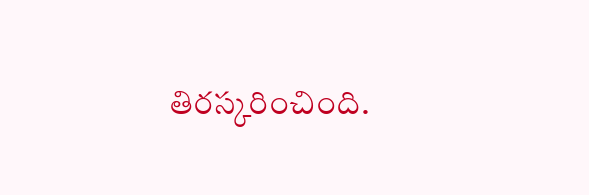తిరస్కరించింది.